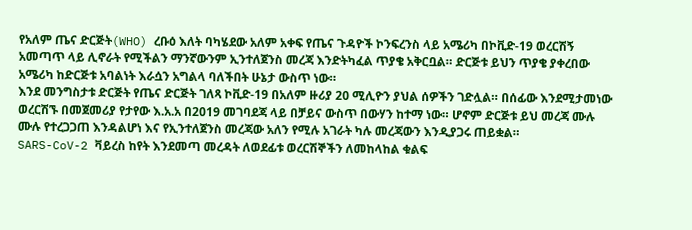የአለም ጤና ድርጅት(WHO) ረቡዕ እለት ባካሄደው አለም አቀፍ የጤና ጉዳዮች ኮንፍረንስ ላይ አሜሪካ በኮቪድ-19 ወረርሽኝ አመጣጥ ላይ ሊኖራት የሚችልን ማንኛውንም ኢንተለጀንስ መረጃ እንድትካፈል ጥያቄ አቅርቧል። ድርጅቱ ይህን ጥያቄ ያቀረበው አሜሪካ ከድርጅቱ አባልነት እራሷን አግልላ ባለችበት ሁኔታ ውስጥ ነው።
እንደ መንግስታቱ ድርጅት የጤና ድርጅት ገለጻ ኮቪድ-19 በአለም ዙሪያ 20 ሚሊዮን ያህል ሰዎችን ገድሏል። በሰፊው እንደሚታመነው ወረርሽኙ በመጀመሪያ የታየው እ.አ.አ በ2019 መገባደጃ ላይ በቻይና ውስጥ በውሃን ከተማ ነው። ሆኖም ድርጅቱ ይህ መረጃ ሙሉ ሙሉ የተረጋጋጠ እንዳልሆነ እና የኢንተለጀንስ መረጃው አለን የሚሉ አገራት ካሉ መረጃውን እንዲያጋሩ ጠይቋል።
SARS-CoV-2 ቫይረስ ከየት እንደመጣ መረዳት ለወደፊቱ ወረርሽኞችን ለመከላከል ቁልፍ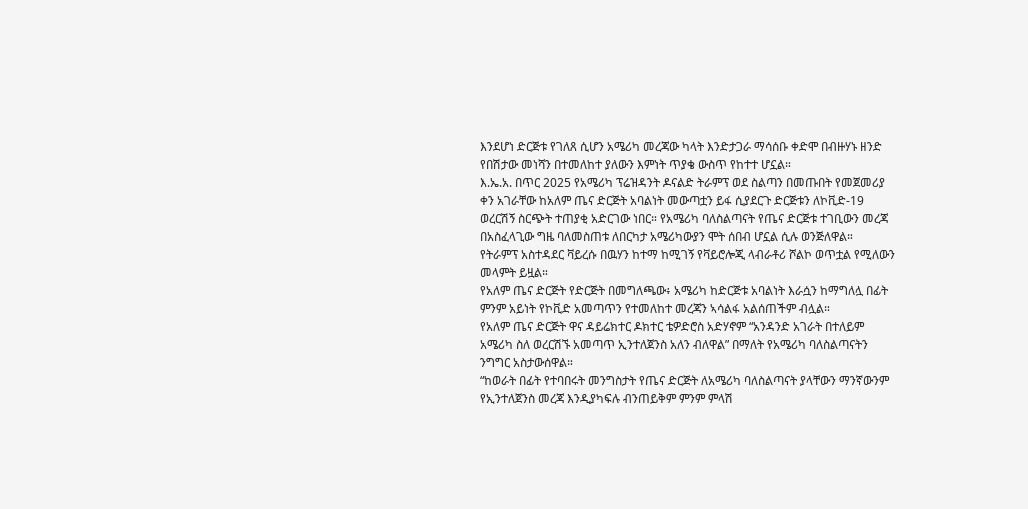እንደሆነ ድርጅቱ የገለጸ ሲሆን አሜሪካ መረጃው ካላት እንድታጋራ ማሳሰቡ ቀድሞ በብዙሃኑ ዘንድ የበሽታው መነሻን በተመለከተ ያለውን እምነት ጥያቄ ውስጥ የከተተ ሆኗል።
እ.ኤ.አ. በጥር 2025 የአሜሪካ ፕሬዝዳንት ዶናልድ ትራምፕ ወደ ስልጣን በመጡበት የመጀመሪያ ቀን አገራቸው ከአለም ጤና ድርጅት አባልነት መውጣቷን ይፋ ሲያደርጉ ድርጅቱን ለኮቪድ-19 ወረርሽኝ ስርጭት ተጠያቂ አድርገው ነበር። የአሜሪካ ባለስልጣናት የጤና ድርጅቱ ተገቢውን መረጃ በአስፈላጊው ግዜ ባለመስጠቱ ለበርካታ አሜሪካውያን ሞት ሰበብ ሆኗል ሲሉ ወንጅለዋል።
የትራምፕ አስተዳደር ቫይረሱ በዉሃን ከተማ ከሚገኝ የቫይሮሎጂ ላብራቶሪ ሾልኮ ወጥቷል የሚለውን መላምት ይዟል።
የአለም ጤና ድርጅት የድርጅት በመግለጫው፥ አሜሪካ ከድርጅቱ አባልነት እራሷን ከማግለሏ በፊት ምንም አይነት የኮቪድ አመጣጥን የተመለከተ መረጃን ኣሳልፋ አልሰጠችም ብሏል።
የአለም ጤና ድርጅት ዋና ዳይሬክተር ዶክተር ቴዎድሮስ አድሃኖም “አንዳንድ አገራት በተለይም አሜሪካ ስለ ወረርሽኙ አመጣጥ ኢንተለጀንስ አለን ብለዋል” በማለት የአሜሪካ ባለስልጣናትን ንግግር አስታውሰዋል።
“ከወራት በፊት የተባበሩት መንግስታት የጤና ድርጅት ለአሜሪካ ባለስልጣናት ያላቸውን ማንኛውንም የኢንተለጀንስ መረጃ እንዲያካፍሉ ብንጠይቅም ምንም ምላሽ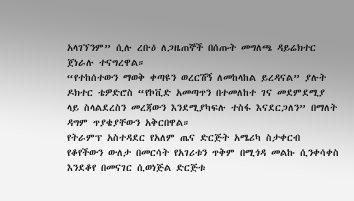አላገኘንም” ሲሉ ረቡዕ ለጋዜጠኞች በሰጡት መግለጫ ዳይሬክተር ጀነራሉ ተናግረዋል።
“የተከሰተውን ማወቅ ቀጣዩን ወረርሽኝ ለመከላከል ይረዳናል” ያሉት ዶክተር ቴዎድሮስ “የኮቪድ አመጣጥን በተመለከተ ገና መደምደሚያ ላይ ስላልደረስን መረጃውን እንደሚያካፍሉ ተስፋ እናደርጋለን” በማለት ዳግም ጥያቄያቸውን አቅርበዋል።
የትራምፕ አስተዳደር የአለም ጤና ድርጅት አሜሪካ ስታቀርብ የቆየችውን ውለታ በመርሳት የአገሪቱን ጥቅም በሚጎዳ መልኩ ሲንቀሳቀስ እንደቆየ በመናገር ሲወነጅል ድርጅቱ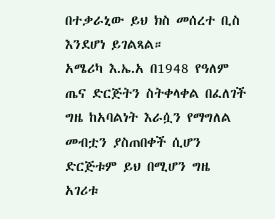በተቃራኒው ይህ ክስ መሰረተ ቢስ እንደሆነ ይገልጻል።
አሜሪካ እ.ኤ.አ በ1948 የዓለም ጤና ድርጅትን ስትቀላቀል በፈለገች ግዜ ከአባልነት እራሷን የማግለል መብቷን ያስጠበቀች ሲሆን ድርጅቱም ይህ በሚሆን ግዜ አገሪቱ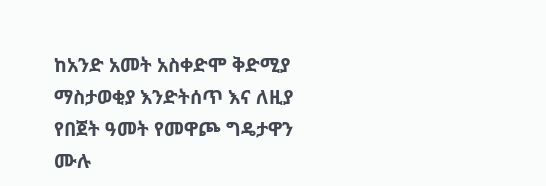ከአንድ አመት አስቀድሞ ቅድሚያ ማስታወቂያ እንድትሰጥ እና ለዚያ የበጀት ዓመት የመዋጮ ግዴታዋን ሙሉ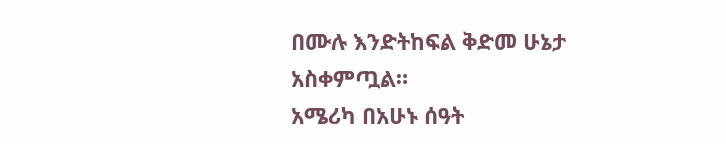በሙሉ እንድትከፍል ቅድመ ሁኔታ አስቀምጧል።
አሜሪካ በአሁኑ ሰዓት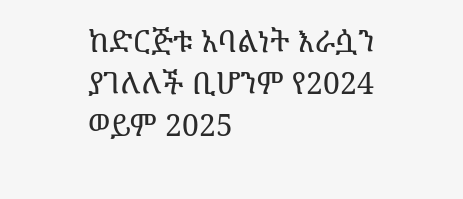ከድርጅቱ አባልነት እራሷን ያገለለች ቢሆንም የ2024 ወይም 2025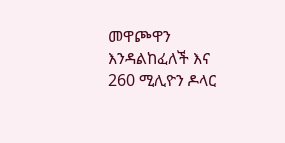መዋጮዋን እንዳልከፈለች እና 260 ሚሊዮን ዶላር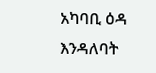አካባቢ ዕዳ እንዳለባት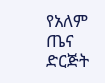የአለም ጤና ድርጅት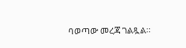ባወጣው መረጃ ገልጿል።